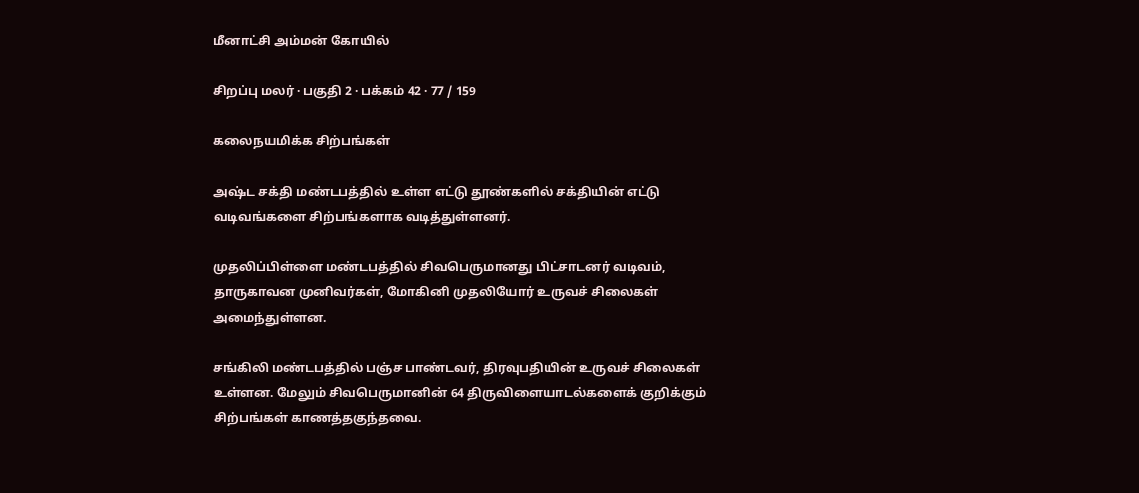மீனாட்சி அம்மன் கோயில்

சிறப்பு மலர் · பகுதி 2 · பக்கம் 42 · 77 / 159

கலைநயமிக்க சிற்பங்கள்

அஷ்ட சக்தி மண்டபத்தில் உள்ள எட்டு தூண்களில் சக்தியின் எட்டு வடிவங்களை சிற்பங்களாக வடித்துள்ளனர்.

முதலிப்பிள்ளை மண்டபத்தில் சிவபெருமானது பிட்சாடனர் வடிவம், தாருகாவன முனிவர்கள், மோகினி முதலியோர் உருவச் சிலைகள் அமைந்துள்ளன.

சங்கிலி மண்டபத்தில் பஞ்ச பாண்டவர், திரவுபதியின் உருவச் சிலைகள் உள்ளன. மேலும் சிவபெருமானின் 64 திருவிளையாடல்களைக் குறிக்கும் சிற்பங்கள் காணத்தகுந்தவை.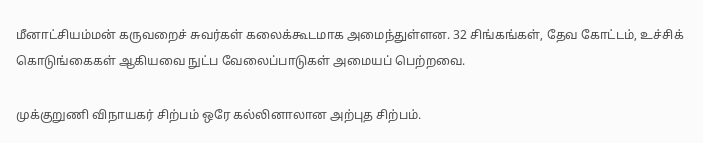மீனாட்சியம்மன் கருவறைச் சுவர்கள் கலைக்கூடமாக அமைந்துள்ளன. 32 சிங்கங்கள், தேவ கோட்டம், உச்சிக் கொடுங்கைகள் ஆகியவை நுட்ப வேலைப்பாடுகள் அமையப் பெற்றவை.

முக்குறுணி விநாயகர் சிற்பம் ஒரே கல்லினாலான அற்புத சிற்பம்.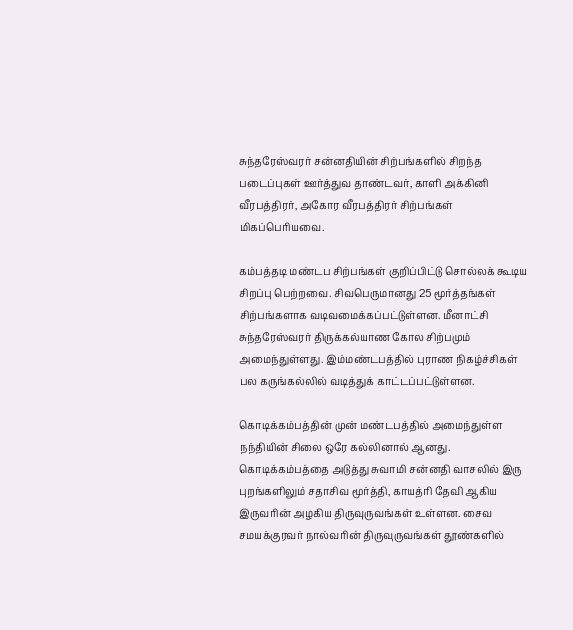சுந்தரேஸ்வரர் சன்னதியின் சிற்பங்களில் சிறந்த படைப்புகள் ஊர்த்துவ தாண்டவர், காளி அக்கினி வீரபத்திரர், அகோர வீரபத்திரர் சிற்பங்கள் மிகப்பெரியவை.

கம்பத்தடி மண்டப சிற்பங்கள் குறிப்பிட்டு சொல்லக் கூடிய சிறப்பு பெற்றவை. சிவபெருமானது 25 மூர்த்தங்கள் சிற்பங்களாக வடிவமைக்கப்பட்டுள்ளன. மீனாட்சி சுந்தரேஸ்வரர் திருக்கல்யாண கோல சிற்பமும் அமைந்துள்ளது. இம்மண்டபத்தில் புராண நிகழ்ச்சிகள் பல கருங்கல்லில் வடித்துக் காட்டப்பட்டுள்ளன.

கொடிக்கம்பத்தின் முன் மண்டபத்தில் அமைந்துள்ள நந்தியின் சிலை ஒரே கல்லினால் ஆனது. கொடிக்கம்பத்தை அடுத்து சுவாமி சன்னதி வாசலில் இரு புறங்களிலும் சதாசிவ மூர்த்தி, காயத்ரி தேவி ஆகிய இருவரின் அழகிய திருவுருவங்கள் உள்ளன. சைவ சமயக்குரவர் நால்வரின் திருவுருவங்கள் தூண்களில்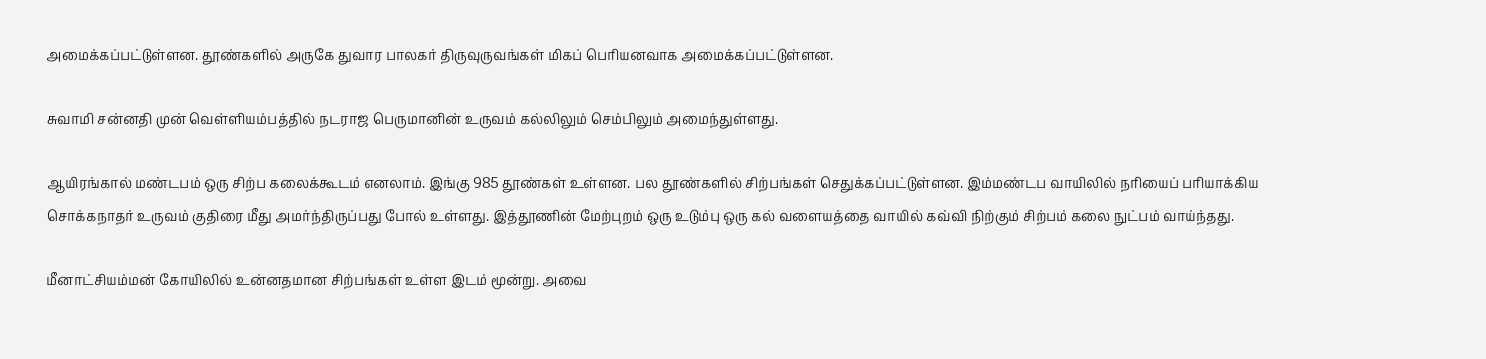அமைக்கப்பட்டுள்ளன. தூண்களில் அருகே துவார பாலகர் திருவுருவங்கள் மிகப் பெரியனவாக அமைக்கப்பட்டுள்ளன.

சுவாமி சன்னதி முன் வெள்ளியம்பத்தில் நடராஜ பெருமானின் உருவம் கல்லிலும் செம்பிலும் அமைந்துள்ளது.

ஆயிரங்கால் மண்டபம் ஒரு சிற்ப கலைக்கூடம் எனலாம். இங்கு 985 தூண்கள் உள்ளன. பல தூண்களில் சிற்பங்கள் செதுக்கப்பட்டுள்ளன. இம்மண்டப வாயிலில் நரியைப் பரியாக்கிய சொக்கநாதர் உருவம் குதிரை மீது அமர்ந்திருப்பது போல் உள்ளது. இத்தூணின் மேற்புறம் ஒரு உடும்பு ஒரு கல் வளையத்தை வாயில் கவ்வி நிற்கும் சிற்பம் கலை நுட்பம் வாய்ந்தது.

மீனாட்சியம்மன் கோயிலில் உன்னதமான சிற்பங்கள் உள்ள இடம் மூன்று. அவை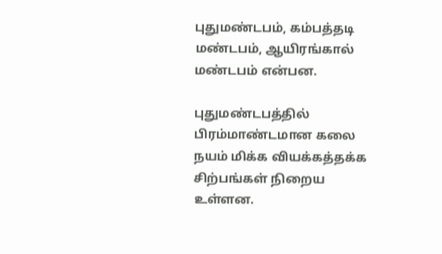புதுமண்டபம், கம்பத்தடி மண்டபம், ஆயிரங்கால் மண்டபம் என்பன.

புதுமண்டபத்தில் பிரம்மாண்டமான கலை நயம் மிக்க வியக்கத்தக்க சிற்பங்கள் நிறைய உள்ளன.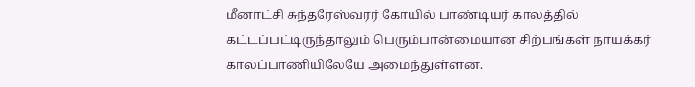மீனாட்சி சுந்தரேஸ்வரர் கோயில் பாண்டியர் காலத்தில் கட்டப்பட்டிருந்தாலும் பெரும்பான்மையான சிற்பங்கள் நாயக்கர் காலப்பாணியிலேயே அமைந்துள்ளன.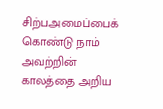சிற்பஅமைப்பைக் கொண்டு நாம் அவற்றின் காலத்தை அறிய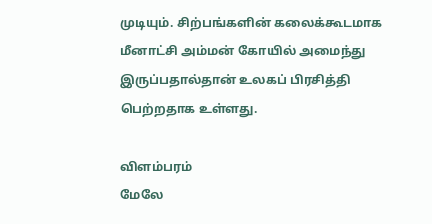முடியும். சிற்பங்களின் கலைக்கூடமாக மீனாட்சி அம்மன் கோயில் அமைந்து இருப்பதால்தான் உலகப் பிரசித்தி பெற்றதாக உள்ளது.

விளம்பரம்
மேலே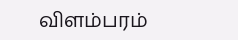விளம்பரம்